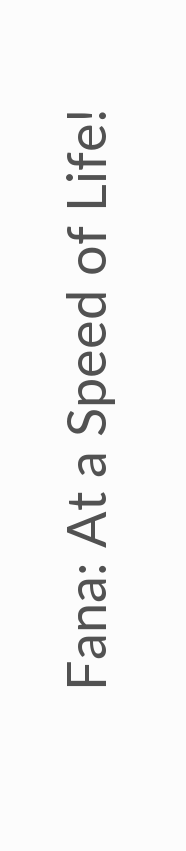Fana: At a Speed of Life!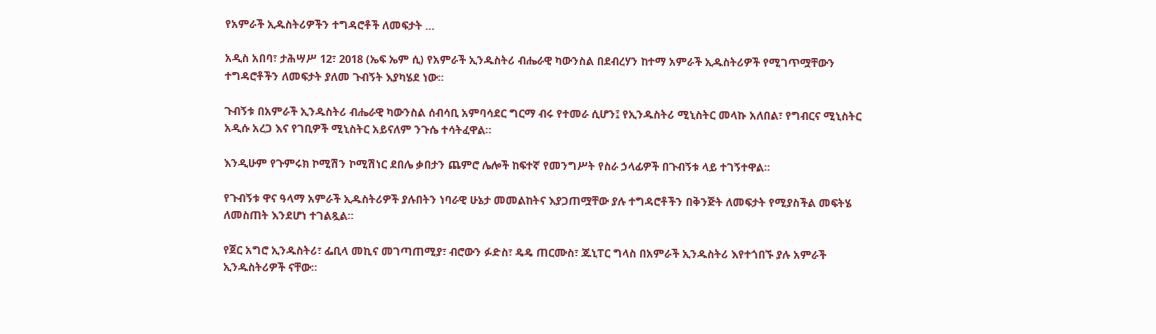የአምራች ኢዱስትሪዎችን ተግዳሮቶች ለመፍታት …

አዲስ አበባ፣ ታሕሣሥ 12፣ 2018 (ኤፍ ኤም ሲ) የአምራች ኢንዱስትሪ ብሔራዊ ካውንስል በደብረሃን ከተማ አምራች ኢዱስትሪዎች የሚገጥሟቸውን ተግዳሮቶችን ለመፍታት ያለመ ጉብኝት እያካሄደ ነው።

ጉብኝቱ በአምራች ኢንዱስትሪ ብሔራዊ ካውንስል ሰብሳቢ አምባሳደር ግርማ ብሩ የተመራ ሲሆን፤ የኢንዱስትሪ ሚኒስትር መላኩ አለበል፣ የግብርና ሚኒስትር አዲሱ አረጋ እና የገቢዎች ሚኒስትር አይናለም ንጉሴ ተሳትፈዋል።

እንዲሁም የጉምሩክ ኮሚሽን ኮሚሽነር ደበሌ ቃበታን ጨምሮ ሌሎች ከፍተኛ የመንግሥት የስራ ኃላፊዎች በጉብኝቱ ላይ ተገኝተዋል።

የጉብኝቱ ዋና ዓላማ አምራች ኢዱስትሪዎች ያሉበትን ነባራዊ ሁኔታ መመልከትና እያጋጠሟቸው ያሉ ተግዳሮቶችን በቅንጅት ለመፍታት የሚያስችል መፍትሄ ለመስጠት እንደሆነ ተገልጿል።

የጀር አግሮ ኢንዱስትሪ፣ ፌቢላ መኪና መገጣጠሚያ፣ ብሮውን ፉድስ፣ ዴዴ ጠርሙስ፣ ጁኒፐር ግላስ በአምራች ኢንዱስትሪ እየተጎበኙ ያሉ አምራች ኢንዱስትሪዎች ናቸው።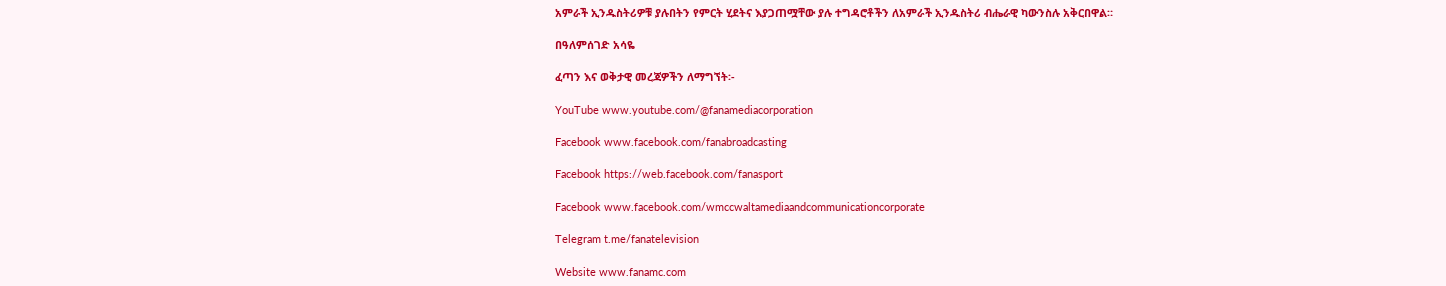አምራች ኢንዱስትሪዎቹ ያሉበትን የምርት ሂደትና እያጋጠሟቸው ያሉ ተግዳሮቶችን ለአምራች ኢንዱስትሪ ብሔራዊ ካውንስሉ አቅርበዋል።

በዓለምሰገድ አሳዬ

ፈጣን እና ወቅታዊ መረጃዎችን ለማግኘት፡-

YouTube www.youtube.com/@fanamediacorporation

Facebook www.facebook.com/fanabroadcasting

Facebook https://web.facebook.com/fanasport

Facebook www.facebook.com/wmccwaltamediaandcommunicationcorporate

Telegram t.me/fanatelevision

Website www.fanamc.com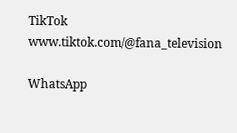TikTok www.tiktok.com/@fana_television

WhatsApp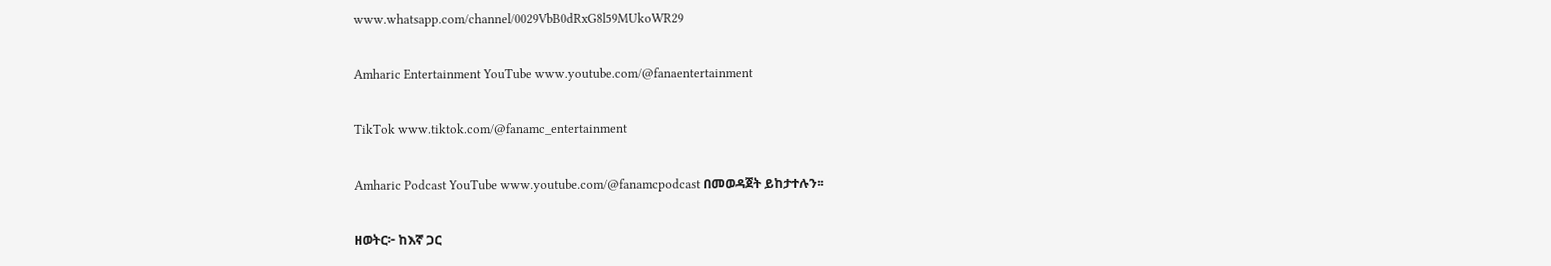www.whatsapp.com/channel/0029VbB0dRxG8l59MUkoWR29

Amharic Entertainment YouTube www.youtube.com/@fanaentertainment

TikTok www.tiktok.com/@fanamc_entertainment

Amharic Podcast YouTube www.youtube.com/@fanamcpodcast በመወዳጀት ይከታተሉን፡፡

ዘወትር፦ ከእኛ ጋር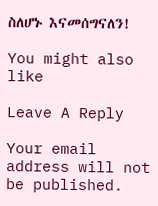ስለሆኑ እናመሰግናለን!

You might also like

Leave A Reply

Your email address will not be published.